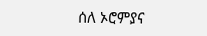ሰለ ኦሮምያና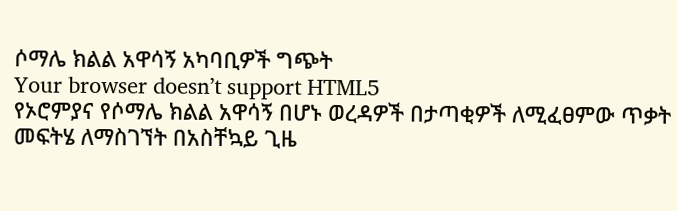ሶማሌ ክልል አዋሳኝ አካባቢዎች ግጭት
Your browser doesn’t support HTML5
የኦሮምያና የሶማሌ ክልል አዋሳኝ በሆኑ ወረዳዎች በታጣቂዎች ለሚፈፀምው ጥቃት መፍትሄ ለማስገኘት በአስቸኳይ ጊዜ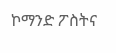ኮማንድ ፖስትና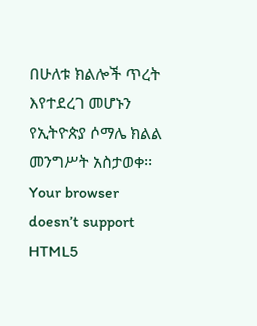በሁለቱ ክልሎች ጥረት እየተደረገ መሆኑን የኢትዮጵያ ሶማሌ ክልል መንግሥት አስታወቀ፡፡
Your browser doesn’t support HTML5